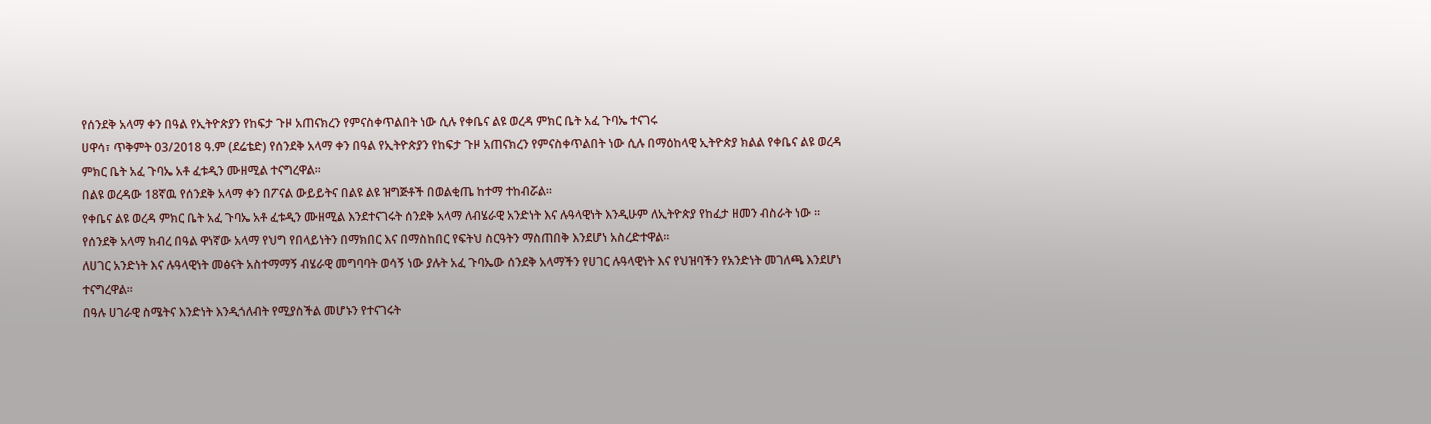የሰንደቅ አላማ ቀን በዓል የኢትዮጵያን የከፍታ ጉዞ አጠናክረን የምናስቀጥልበት ነው ሲሉ የቀቤና ልዩ ወረዳ ምክር ቤት አፈ ጉባኤ ተናገሩ
ሀዋሳ፣ ጥቅምት 03/2018 ዓ.ም (ደሬቴድ) የሰንደቅ አላማ ቀን በዓል የኢትዮጵያን የከፍታ ጉዞ አጠናክረን የምናስቀጥልበት ነው ሲሉ በማዕከላዊ ኢትዮጵያ ክልል የቀቤና ልዩ ወረዳ ምክር ቤት አፈ ጉባኤ አቶ ፈቱዲን ሙዘሚል ተናግረዋል፡፡
በልዩ ወረዳው 18ኛዉ የሰንደቅ አላማ ቀን በፖናል ውይይትና በልዩ ልዩ ዝግጅቶች በወልቂጤ ከተማ ተከብሯል።
የቀቤና ልዩ ወረዳ ምክር ቤት አፈ ጉባኤ አቶ ፈቱዲን ሙዘሚል እንደተናገሩት ሰንደቅ አላማ ለብሄራዊ አንድነት እና ሉዓላዊነት እንዲሁም ለኢትዮጵያ የከፈታ ዘመን ብስራት ነው ።
የሰንደቅ አላማ ክብረ በዓል ዋነኛው አላማ የህግ የበላይነትን በማክበር እና በማስከበር የፍትህ ስርዓትን ማስጠበቅ እንደሆነ አስረድተዋል።
ለሀገር አንድነት እና ሉዓላዊነት መፅናት አስተማማኝ ብሄራዊ መግባባት ወሳኝ ነው ያሉት አፈ ጉባኤው ሰንደቅ አላማችን የሀገር ሉዓላዊነት እና የህዝባችን የአንድነት መገለጫ እንደሆነ ተናግረዋል።
በዓሉ ሀገራዊ ስሜትና እንድነት እንዲጎለብት የሚያስችል መሆኑን የተናገሩት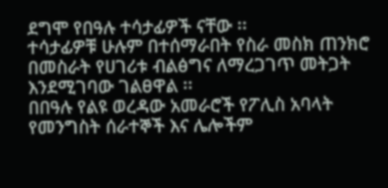ደግሞ የበዓሉ ተሳታፊዎች ናቸው ፡፡
ተሳታፊዎቹ ሁሉም በተሰማራበት የስራ መስክ ጠንክሮ በመስራት የሀገሪቱ ብልፅግና ለማረጋገጥ መትጋት እንደሚገባው ገልፀዋል ፡፡
በበዓሉ የልዩ ወረዳው አመራሮች የፖሊስ አባላት የመንግስት ሰራተኞች እና ሌሎችም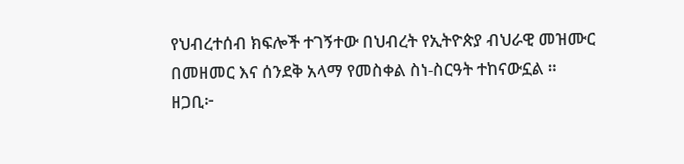የህብረተሰብ ክፍሎች ተገኝተው በህብረት የኢትዮጵያ ብህራዊ መዝሙር በመዘመር እና ሰንደቅ አላማ የመስቀል ስነ-ስርዓት ተከናውኗል ።
ዘጋቢ፦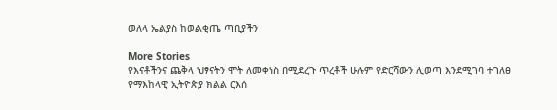ወለላ ኤልያስ ከወልቂጤ ጣቢያችን

More Stories
የእናቶችንና ጨቅላ ህፃናትን ሞት ለመቀነስ በሚደረጉ ጥረቶች ሁሉም የድርሻውን ሊወጣ እንደሚገባ ተገለፀ
የማእከላዊ ኢትዮጵያ ክልል ርእሰ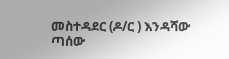መስተዳደር (ዶ/ር ) እንዳሻው ጣሰው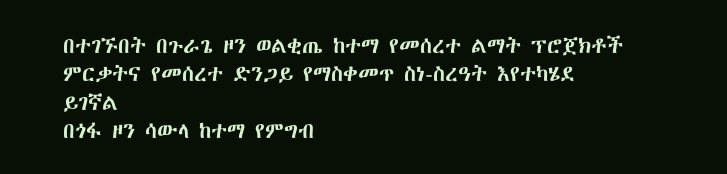በተገኙበት በጉራጌ ዞን ወልቂጤ ከተማ የመሰረተ ልማት ፕሮጀክቶች ምርቃትና የመሰረተ ድንጋይ የማስቀመጥ ስነ-ስረዓት እየተካሄደ ይገኛል
በጎፋ ዞን ሳውላ ከተማ የምግብ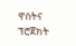ዋስትና ፕሮጀክት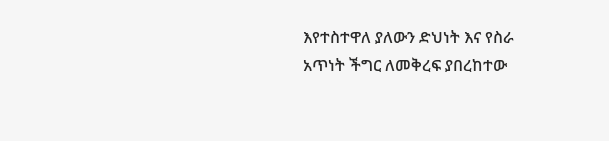እየተስተዋለ ያለውን ድህነት እና የስራ አጥነት ችግር ለመቅረፍ ያበረከተው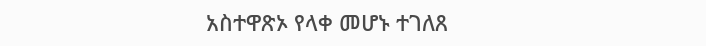አስተዋጽኦ የላቀ መሆኑ ተገለጸ